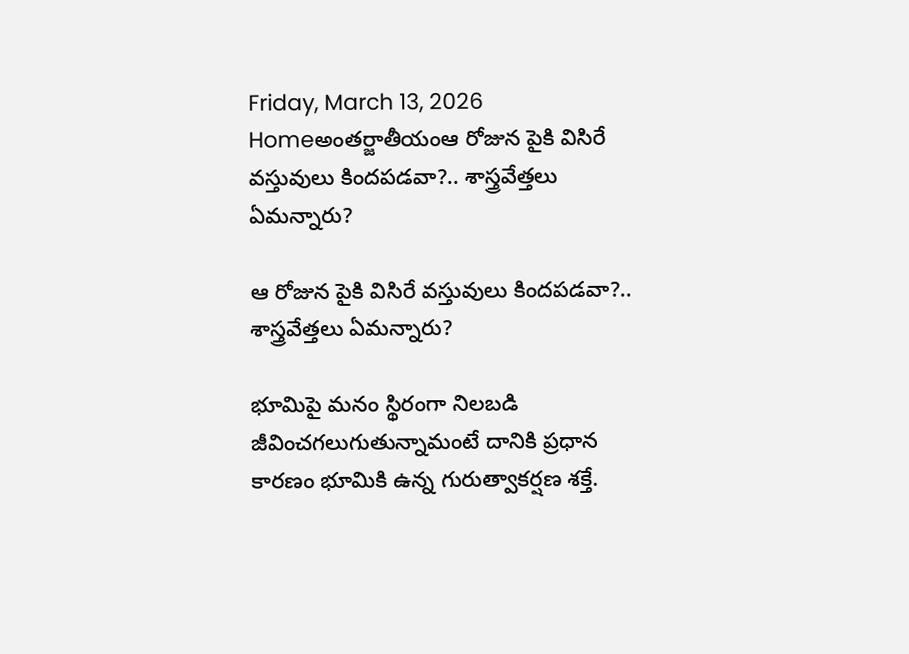Friday, March 13, 2026
Homeఅంతర్జాతీయంఆ రోజున పైకి విసిరే వస్తువులు కిందపడవా?.. శాస్త్రవేత్తలు ఏమన్నారు?

ఆ రోజున పైకి విసిరే వస్తువులు కిందపడవా?.. శాస్త్రవేత్తలు ఏమన్నారు?

భూమిపై మనం స్థిరంగా నిలబడి జీవించగలుగుతున్నామంటే దానికి ప్రధాన కారణం భూమికి ఉన్న గురుత్వాకర్షణ శక్తే.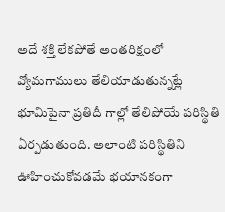అదే శక్తి లేకపోతే అంతరిక్షంలో వ్యోమగాములు తేలియాడుతున్నట్లే భూమిపైనా ప్రతిదీ గాల్లో తేలిపోయే పరిస్థితి ఏర్పడుతుంది. అలాంటి పరిస్థితిని ఊహించుకోవడమే భయానకంగా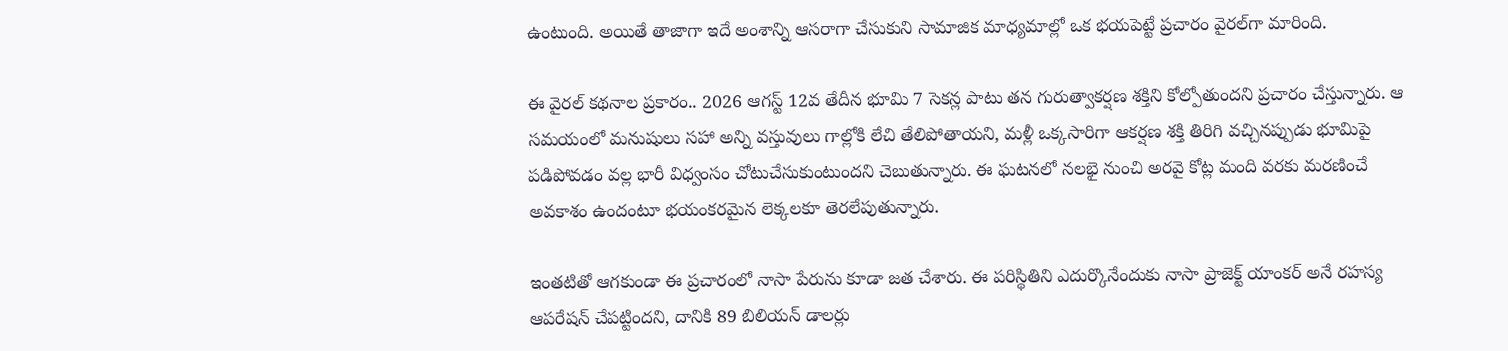ఉంటుంది. అయితే తాజాగా ఇదే అంశాన్ని ఆసరాగా చేసుకుని సామాజిక మాధ్యమాల్లో ఒక భయపెట్టే ప్రచారం వైరల్‌గా మారింది.

ఈ వైరల్‌ కథనాల ప్రకారం.. 2026 ఆగస్ట్‌ 12వ తేదీన భూమి 7 సెకన్ల పాటు తన గురుత్వాకర్షణ శక్తిని కోల్పోతుందని ప్రచారం చేస్తున్నారు. ఆ సమయంలో మనుషులు సహా అన్ని వస్తువులు గాల్లోకి లేచి తేలిపోతాయని, మళ్లీ ఒక్కసారిగా ఆకర్షణ శక్తి తిరిగి వచ్చినప్పుడు భూమిపై పడిపోవడం వల్ల భారీ విధ్వంసం చోటుచేసుకుంటుందని చెబుతున్నారు. ఈ ఘటనలో నలభై నుంచి అరవై కోట్ల మంది వరకు మరణించే అవకాశం ఉందంటూ భయంకరమైన లెక్కలకూ తెరలేపుతున్నారు.

ఇంతటితో ఆగకుండా ఈ ప్రచారంలో నాసా పేరును కూడా జత చేశారు. ఈ పరిస్థితిని ఎదుర్కొనేందుకు నాసా ప్రాజెక్ట్ యాంకర్ అనే రహస్య ఆపరేషన్ చేపట్టిందని, దానికి 89 బిలియన్ డాలర్లు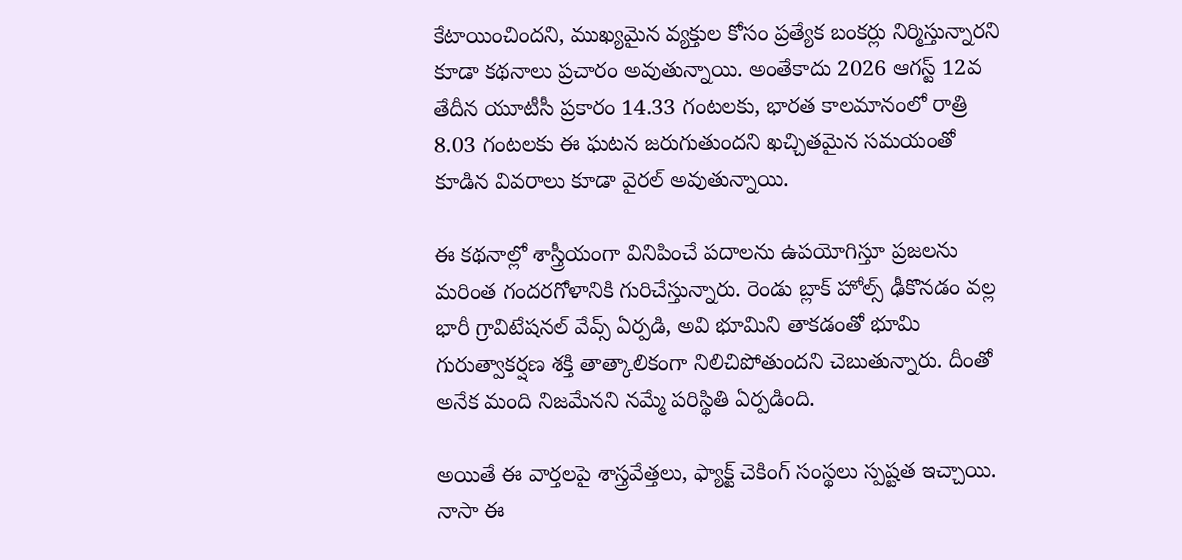కేటాయించిందని, ముఖ్యమైన వ్యక్తుల కోసం ప్రత్యేక బంకర్లు నిర్మిస్తున్నారని కూడా కథనాలు ప్రచారం అవుతున్నాయి. అంతేకాదు 2026 ఆగస్ట్‌ 12వ తేదీన యూటీసీ ప్రకారం 14.33 గంటలకు, భారత కాలమానంలో రాత్రి 8.03 గంటలకు ఈ ఘటన జరుగుతుందని ఖచ్చితమైన సమయంతో కూడిన వివరాలు కూడా వైరల్ అవుతున్నాయి.

ఈ కథనాల్లో శాస్త్రీయంగా వినిపించే పదాలను ఉపయోగిస్తూ ప్రజలను మరింత గందరగోళానికి గురిచేస్తున్నారు. రెండు బ్లాక్ హోల్స్ ఢీకొనడం వల్ల భారీ గ్రావిటేషనల్ వేవ్స్ ఏర్పడి, అవి భూమిని తాకడంతో భూమి గురుత్వాకర్షణ శక్తి తాత్కాలికంగా నిలిచిపోతుందని చెబుతున్నారు. దీంతో అనేక మంది నిజమేనని నమ్మే పరిస్థితి ఏర్పడింది.

అయితే ఈ వార్తలపై శాస్త్రవేత్తలు, ఫ్యాక్ట్ చెకింగ్ సంస్థలు స్పష్టత ఇచ్చాయి. నాసా ఈ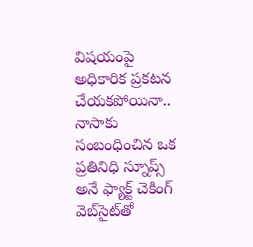విషయంపై అధికారిక ప్రకటన చేయకపోయినా.. నాసాకు సంబంధించిన ఒక ప్రతినిధి స్నూప్స్ అనే ఫ్యాక్ట్ చెకింగ్ వెబ్‌సైట్‌తో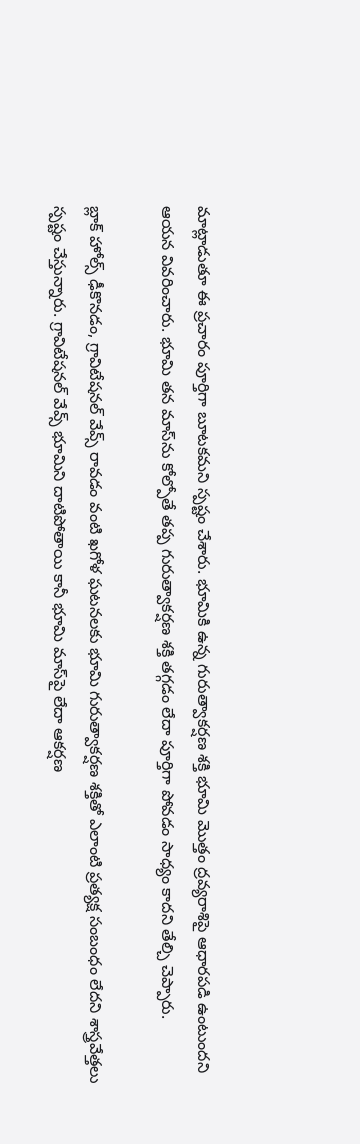మాట్లాడుతూ ఈ ప్రచారం పూర్తిగా బూటకమని స్పష్టం చేశారు. భూమికి ఉన్న గురుత్వాకర్షణ శక్తి భూమి మొత్తం ద్రవ్యరాశిపై ఆధారపడి ఉంటుందని ఆయన వివరించారు. భూమి తన మాస్‌ను కోల్పోతే తప్ప గురుత్వాకర్షణ శక్తి తగ్గడం లేదా పూర్తిగా పోవడం సాధ్యం కాదని తేల్చి చెప్పారు.

బ్లాక్ హోల్స్ ఢీకొనడం, గ్రావిటేషనల్ వేవ్స్ రావడం వంటి ఖగోళ ఘటనలకు భూమి గురుత్వాకర్షణ శక్తితో ఎలాంటి ప్రత్యక్ష సంబంధం లేదని శాస్త్రవేత్తలు స్పష్టం చేస్తున్నారు. గ్రావిటేషనల్ వేవ్స్ భూమిని దాటిపోతాయి కానీ భూమి మాస్‌పై లేదా ఆకర్షణ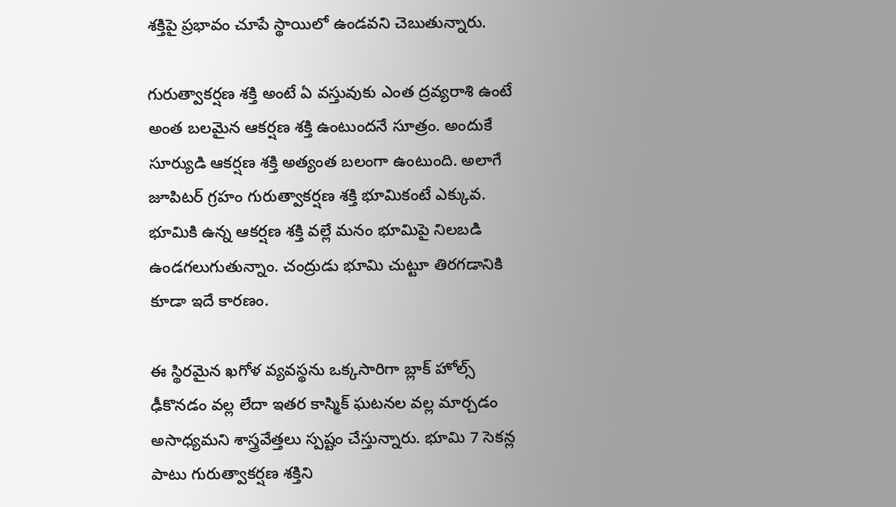శక్తిపై ప్రభావం చూపే స్థాయిలో ఉండవని చెబుతున్నారు.

గురుత్వాకర్షణ శక్తి అంటే ఏ వస్తువుకు ఎంత ద్రవ్యరాశి ఉంటే అంత బలమైన ఆకర్షణ శక్తి ఉంటుందనే సూత్రం. అందుకే సూర్యుడి ఆకర్షణ శక్తి అత్యంత బలంగా ఉంటుంది. అలాగే జూపిటర్ గ్రహం గురుత్వాకర్షణ శక్తి భూమికంటే ఎక్కువ. భూమికి ఉన్న ఆకర్షణ శక్తి వల్లే మనం భూమిపై నిలబడి ఉండగలుగుతున్నాం. చంద్రుడు భూమి చుట్టూ తిరగడానికి కూడా ఇదే కారణం.

ఈ స్థిరమైన ఖగోళ వ్యవస్థను ఒక్కసారిగా బ్లాక్ హోల్స్ ఢీకొనడం వల్ల లేదా ఇతర కాస్మిక్ ఘటనల వల్ల మార్చడం అసాధ్యమని శాస్త్రవేత్తలు స్పష్టం చేస్తున్నారు. భూమి 7 సెకన్ల పాటు గురుత్వాకర్షణ శక్తిని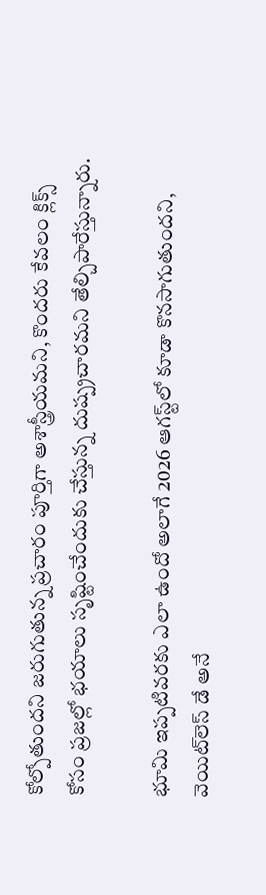కోల్పోతుందని జరుగుతున్న ప్రచారం పూర్తిగా అశాస్త్రీయమని, కొందరు కేవలం క్లిక్స్ కోసం ప్రజల్లో భయాలు సృష్టించేందుకు చేస్తున్న దుష్ప్రచారమని తేల్చిపారేస్తున్నారు.

భూమి ఇప్పటివరకు ఎలా ఉందో అలాగే 2026 ఆగస్ట్‌లో కూడా కొనసాగుతుందని, వెయిట్‌లెస్ డే అనే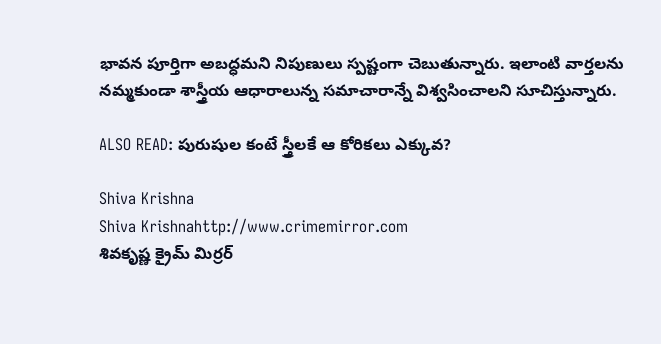భావన పూర్తిగా అబద్ధమని నిపుణులు స్పష్టంగా చెబుతున్నారు. ఇలాంటి వార్తలను నమ్మకుండా శాస్త్రీయ ఆధారాలున్న సమాచారాన్నే విశ్వసించాలని సూచిస్తున్నారు.

ALSO READ: పురుషుల కంటే స్త్రీలకే ఆ కోరికలు ఎక్కువ?

Shiva Krishna
Shiva Krishnahttp://www.crimemirror.com
శివకృష్ణ క్రైమ్ మిర్రర్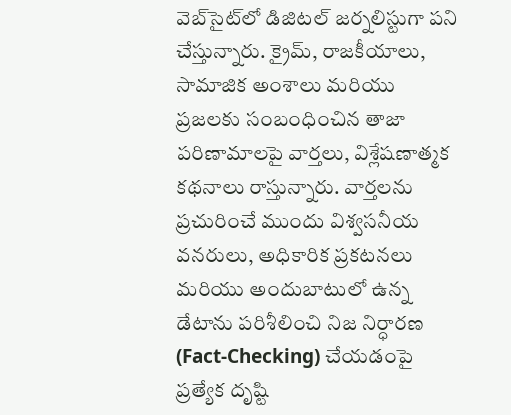వెబ్‌సైట్‌లో డిజిటల్ జర్నలిస్టుగా పని చేస్తున్నారు. క్రైమ్, రాజకీయాలు, సామాజిక అంశాలు మరియు ప్రజలకు సంబంధించిన తాజా పరిణామాలపై వార్తలు, విశ్లేషణాత్మక కథనాలు రాస్తున్నారు. వార్తలను ప్రచురించే ముందు విశ్వసనీయ వనరులు, అధికారిక ప్రకటనలు మరియు అందుబాటులో ఉన్న డేటాను పరిశీలించి నిజ నిర్ధారణ (Fact-Checking) చేయడంపై ప్రత్యేక దృష్టి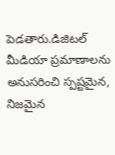పెడతారు.డిజిటల్ మీడియా ప్రమాణాలను అనుసరించి స్పష్టమైన, నిజమైన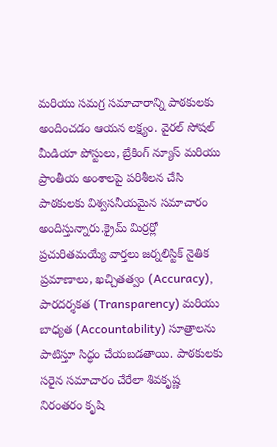మరియు సమగ్ర సమాచారాన్ని పాఠకులకు అందించడం ఆయన లక్ష్యం. వైరల్ సోషల్ మీడియా పోస్టులు, బ్రేకింగ్ న్యూస్ మరియు ప్రాంతీయ అంశాలపై పరిశీలన చేసి పాఠకులకు విశ్వసనీయమైన సమాచారం అందిస్తున్నారు.క్రైమ్ మిర్రర్లో ప్రచురితమయ్యే వార్తలు జర్నలిస్టిక్ నైతిక ప్రమాణాలు, ఖచ్చితత్వం (Accuracy), పారదర్శకత (Transparency) మరియు బాధ్యత (Accountability) సూత్రాలను పాటిస్తూ సిద్ధం చేయబడతాయి. పాఠకులకు సరైన సమాచారం చేరేలా శివకృష్ణ నిరంతరం కృషి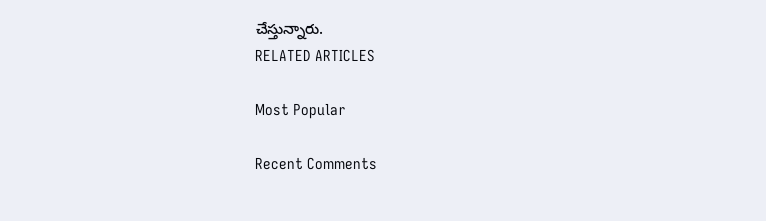చేస్తున్నారు.
RELATED ARTICLES

Most Popular

Recent Comments